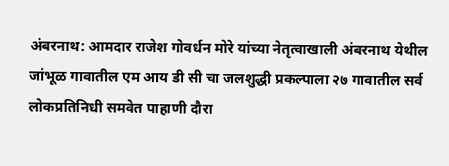अंबरनाथ: आमदार राजेश गोवर्धन मोरे यांच्या नेतृत्वाखाली अंबरनाथ येथील जांभूळ गावातील एम आय डी सी चा जलशुद्धी प्रकल्पाला २७ गावातील सर्व लोकप्रतिनिधी समवेत पाहाणी दौरा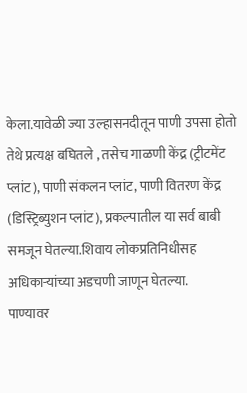केला.यावेळी ज्या उल्हासनदीतून पाणी उपसा होतो तेथे प्रत्यक्ष बघितले , तसेच गाळणी केंद्र (ट्रीटमेंट प्लांट), पाणी संकलन प्लांट, पाणी वितरण केंद्र (डिस्ट्रिब्युशन प्लांट), प्रकल्पातील या सर्व बाबी समजून घेतल्या.शिवाय लोकप्रतिनिधीसह अधिकाऱ्यांच्या अडचणी जाणून घेतल्या.
पाण्यावर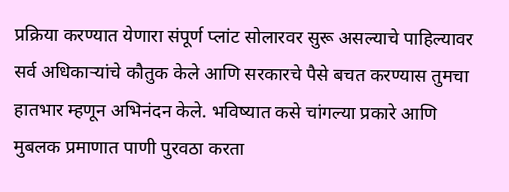प्रक्रिया करण्यात येणारा संपूर्ण प्लांट सोलारवर सुरू असल्याचे पाहिल्यावर सर्व अधिकाऱ्यांचे कौतुक केले आणि सरकारचे पैसे बचत करण्यास तुमचा हातभार म्हणून अभिनंदन केले. भविष्यात कसे चांगल्या प्रकारे आणि मुबलक प्रमाणात पाणी पुरवठा करता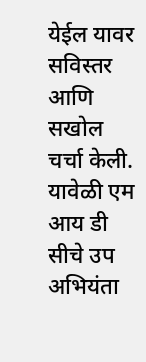येईल यावर सविस्तर आणि सखोल चर्चा केली. यावेळी एम आय डी सीचे उप अभियंता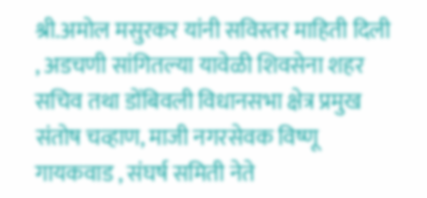श्री.अमोल मसुरकर यांनी सविस्तर माहिती दिली , अडचणी सांगितल्या यावेळी शिवसेना शहर सचिव तथा डोंबिवली विधानसभा क्षेत्र प्रमुख संतोष चव्हाण, माजी नगरसेवक विष्णू गायकवाड , संघर्ष समिती नेते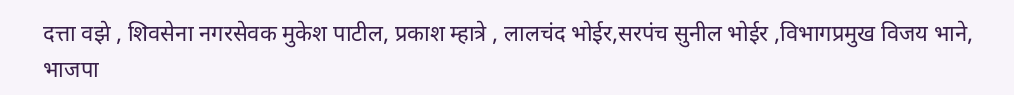दत्ता वझे , शिवसेना नगरसेवक मुकेश पाटील, प्रकाश म्हात्रे , लालचंद भोईर,सरपंच सुनील भोईर ,विभागप्रमुख विजय भाने, भाजपा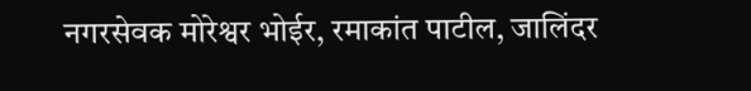नगरसेवक मोरेश्वर भोईर, रमाकांत पाटील, जालिंदर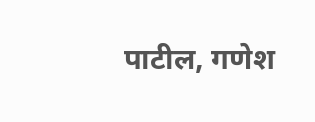पाटील, गणेश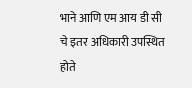भाने आणि एम आय डी सी चे इतर अधिकारी उपस्थित होते